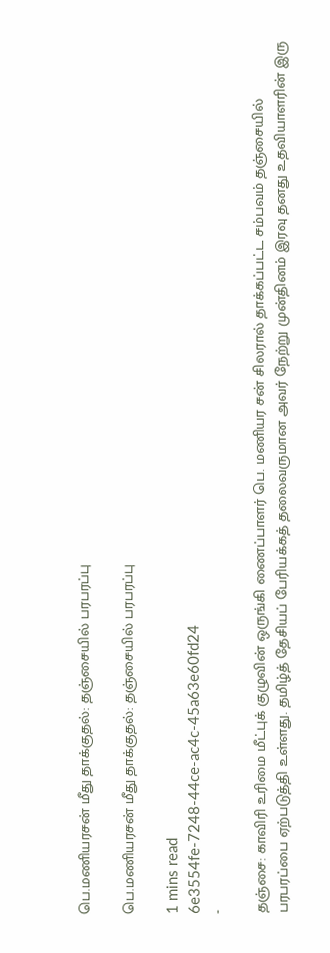பெ.மணியரசன் மீது தாக்குதல்: தஞ்சையில் பரபரப்பு

பெ.மணியரசன் மீது தாக்குதல்: தஞ்சையில் பரபரப்பு

1 mins read
6e3554fe-7248-44ce-ac4c-45a63e60fd24
-

தஞ்சை: காவிரி உரிமை மீட்புக் குழுவின் ஒருங்கி ணைப்பாளர் பெ. மணியர சன் சிலரால் தாக்கப்பட்ட சம்பவம் தஞ்சையில் பரபரப்பை ஏற்படுத்தி உள்ளது. தமிழ்த் தேசியப் பேரியக்கத் தலைவருமான அவர் நேற்று முன்தினம் இரவு தனது உதவியாளரின் இரு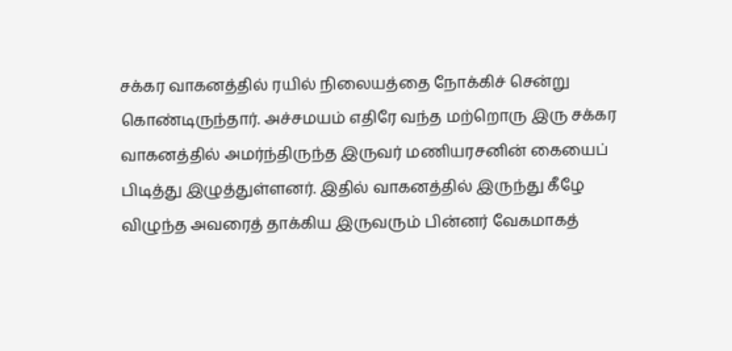சக்கர வாகனத்தில் ரயில் நிலையத்தை நோக்கிச் சென்று கொண்டிருந்தார். அச்சமயம் எதிரே வந்த மற்றொரு இரு சக்கர வாகனத்தில் அமர்ந்திருந்த இருவர் மணியரசனின் கையைப் பிடித்து இழுத்துள்ளனர். இதில் வாகனத்தில் இருந்து கீழே விழுந்த அவரைத் தாக்கிய இருவரும் பின்னர் வேகமாகத்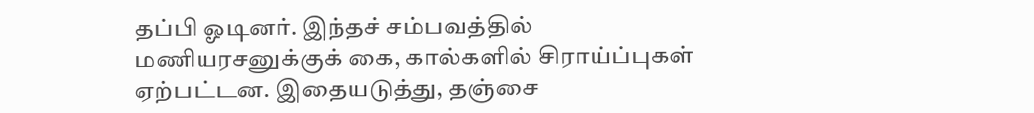தப்பி ஓடினர். இந்தச் சம்பவத்தில் மணியரசனுக்குக் கை, கால்களில் சிராய்ப்புகள் ஏற்பட்டன. இதையடுத்து, தஞ்சை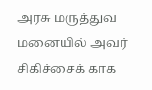அரசு மருத்துவ மனையில் அவர் சிகிச்சைக் காக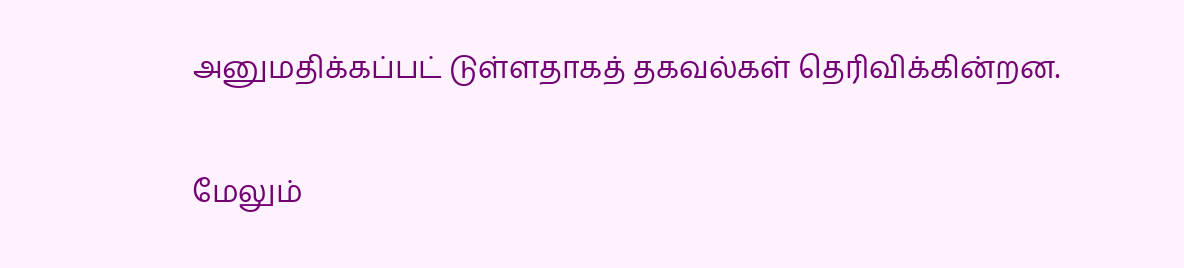அனுமதிக்கப்பட் டுள்ளதாகத் தகவல்கள் தெரிவிக்கின்றன.

மேலும்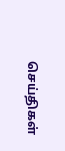செய்திகள்